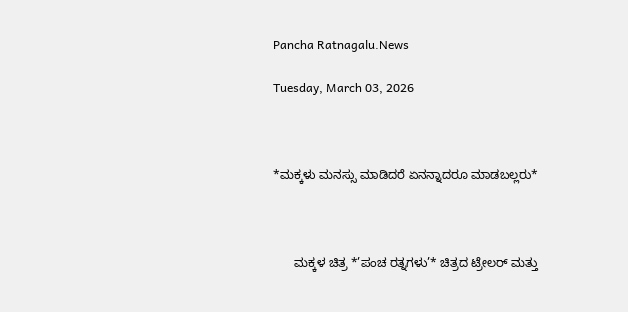Pancha Ratnagalu.News

Tuesday, March 03, 2026



*ಮಕ್ಕಳು ಮನಸ್ಸು ಮಾಡಿದರೆ ಏನನ್ನಾದರೂ ಮಾಡಬಲ್ಲರು*



      ಮಕ್ಕಳ ಚಿತ್ರ *’ಪಂಚ ರತ್ನಗಳು’* ಚಿತ್ರದ ಟ್ರೇಲರ್ ಮತ್ತು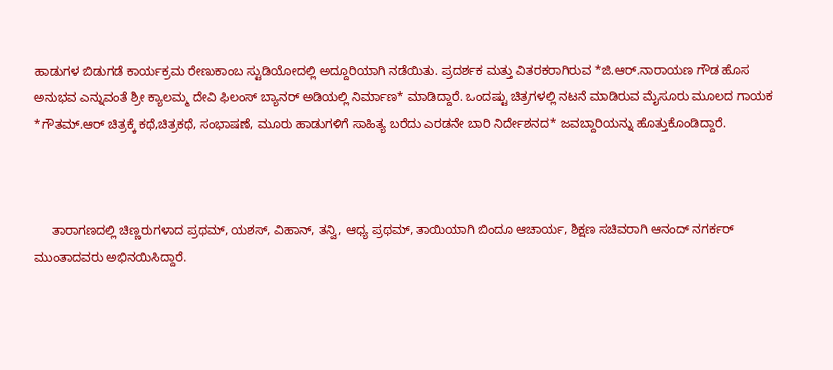ಹಾಡುಗಳ ಬಿಡುಗಡೆ ಕಾರ್ಯಕ್ರಮ ರೇಣುಕಾಂಬ ಸ್ಟುಡಿಯೋದಲ್ಲಿ ಅದ್ದೂರಿಯಾಗಿ ನಡೆಯಿತು. ಪ್ರದರ್ಶಕ ಮತ್ತು ವಿತರಕರಾಗಿರುವ *ಜಿ.ಆರ್.ನಾರಾಯಣ ಗೌಡ ಹೊಸ ಅನುಭವ ಎನ್ನುವಂತೆ ಶ್ರೀ ಕ್ಯಾಲಮ್ಮ ದೇವಿ ಫಿಲಂಸ್ ಬ್ಯಾನರ್ ಅಡಿಯಲ್ಲಿ ನಿರ್ಮಾಣ* ಮಾಡಿದ್ದಾರೆ. ಒಂದಷ್ಟು ಚಿತ್ರಗಳಲ್ಲಿ ನಟನೆ ಮಾಡಿರುವ ಮೈಸೂರು ಮೂಲದ ಗಾಯಕ *ಗೌತಮ್.ಆರ್ ಚಿತ್ರಕ್ಕೆ ಕಥೆ,ಚಿತ್ರಕಥೆ, ಸಂಭಾಷಣೆ, ಮೂರು ಹಾಡುಗಳಿಗೆ ಸಾಹಿತ್ಯ ಬರೆದು ಎರಡನೇ ಬಾರಿ ನಿರ್ದೇಶನದ* ಜವಬ್ದಾರಿಯನ್ನು ಹೊತ್ತುಕೊಂಡಿದ್ದಾರೆ.



     ತಾರಾಗಣದಲ್ಲಿ ಚಿಣ್ಣರುಗಳಾದ ಪ್ರಥಮ್, ಯಶಸ್, ವಿಹಾನ್, ತನ್ವಿ, ಆಧ್ಯ ಪ್ರಥಮ್, ತಾಯಿಯಾಗಿ ಬಿಂದೂ ಆಚಾರ್ಯ, ಶಿಕ್ಷಣ ಸಚಿವರಾಗಿ ಆನಂದ್ ನಗರ್ಕರ್ ಮುಂತಾದವರು ಅಭಿನಯಿಸಿದ್ದಾರೆ.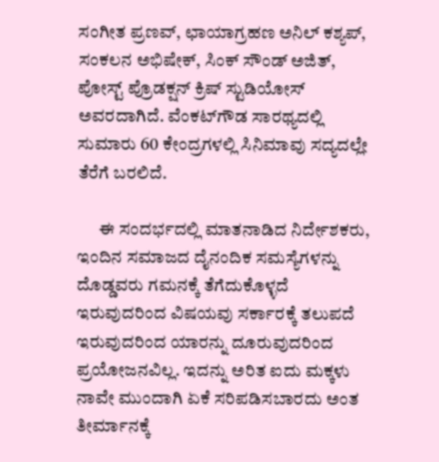ಸಂಗೀತ ಪ್ರಣವ್, ಛಾಯಾಗ್ರಹಣ ಅನಿಲ್ ಕಶ್ಯಪ್, ಸಂಕಲನ ಅಭಿಷೇಕ್, ಸಿಂಕ್ ಸೌಂಡ್ ಅಜಿತ್, ಪೋಸ್ಟ್ ಪ್ರೊಡಕ್ಷನ್ ಕ್ರಿಷ್ ಸ್ಟುಡಿಯೋಸ್ ಅವರದಾಗಿದೆ. ವೆಂಕಟ್‌ಗೌಡ ಸಾರಥ್ಯದಲ್ಲಿ ಸುಮಾರು 60 ಕೇಂದ್ರಗಳಲ್ಲಿ ಸಿನಿಮಾವು ಸದ್ಯದಲ್ಲೇ ತೆರೆಗೆ ಬರಲಿದೆ.

      ಈ ಸಂದರ್ಭದಲ್ಲಿ ಮಾತನಾಡಿದ ನಿರ್ದೇಶಕರು, ಇಂದಿನ ಸಮಾಜದ ದೈನಂದಿಕ ಸಮಸ್ಯೆಗಳನ್ನು ದೊಡ್ಡವರು ಗಮನಕ್ಕೆ ತೆಗೆದುಕೊಳ್ಳದೆ ಇರುವುದರಿಂದ ವಿಷಯವು ಸರ್ಕಾರಕ್ಕೆ ತಲುಪದೆ ಇರುವುದರಿಂದ ಯಾರನ್ನು ದೂರುವುದರಿಂದ ಪ್ರಯೋಜನವಿಲ್ಲ. ಇದನ್ನು ಅರಿತ ಐದು ಮಕ್ಕಳು ನಾವೇ ಮುಂದಾಗಿ ಏಕೆ ಸರಿಪಡಿಸಬಾರದು ಅಂತ ತೀರ್ಮಾನಕ್ಕೆ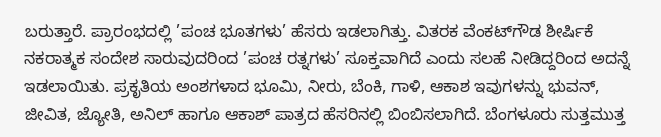ಬರುತ್ತಾರೆ. ಪ್ರಾರಂಭದಲ್ಲಿ ’ಪಂಚ ಭೂತಗಳು’ ಹೆಸರು ಇಡಲಾಗಿತ್ತು. ವಿತರಕ ವೆಂಕಟ್‌ಗೌಡ ಶೀರ್ಷಿಕೆ ನಕರಾತ್ಮಕ ಸಂದೇಶ ಸಾರುವುದರಿಂದ ’ಪಂಚ ರತ್ನಗಳು’ ಸೂಕ್ತವಾಗಿದೆ ಎಂದು ಸಲಹೆ ನೀಡಿದ್ದರಿಂದ ಅದನ್ನೆ ಇಡಲಾಯಿತು. ಪ್ರಕೃತಿಯ ಅಂಶಗಳಾದ ಭೂಮಿ, ನೀರು, ಬೆಂಕಿ, ಗಾಳಿ, ಆಕಾಶ ಇವುಗಳನ್ನು ಭುವನ್, ಜೀವಿತ, ಜ್ಯೋತಿ, ಅನಿಲ್ ಹಾಗೂ ಆಕಾಶ್ ಪಾತ್ರದ ಹೆಸರಿನಲ್ಲಿ ಬಿಂಬಿಸಲಾಗಿದೆ. ಬೆಂಗಳೂರು ಸುತ್ತಮುತ್ತ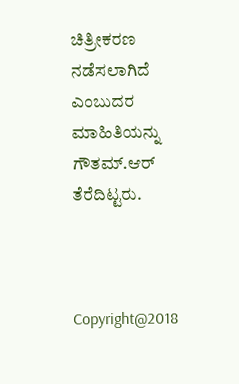ಚಿತ್ರೀಕರಣ ನಡೆಸಲಾಗಿದೆ ಎಂಬುದರ ಮಾಹಿತಿಯನ್ನು ಗೌತಮ್.ಆರ್ ತೆರೆದಿಟ್ಟರು.



Copyright@2018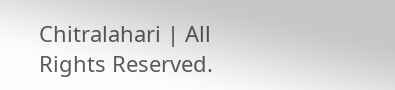Chitralahari | All Rights Reserved.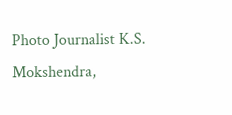Photo Journalist K.S. Mokshendra,